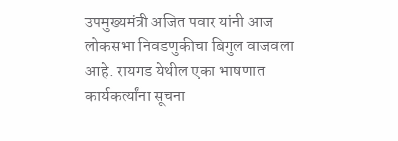उपमुख्यमंत्री अजित पवार यांनी आज लोकसभा निवडणुकीचा बिगुल वाजवला आहे. रायगड येथील एका भाषणात कार्यकर्त्यांना सूचना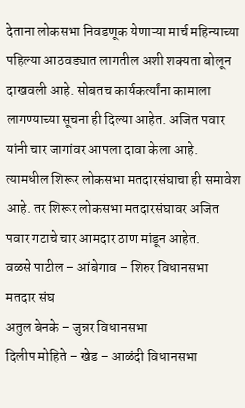देताना लोकसभा निवडणूक येणाऱ्या मार्च महिन्याच्या पहिल्या आठवड्यात लागतील अशी शक्यता बोलून दाखवली आहे. सोबतच कार्यकर्त्यांना कामाला लागण्याच्या सूचना ही दिल्या आहेत. अजित पवार यांनी चार जागांवर आपला दावा केला आहे. त्यामधील शिरूर लोकसभा मतदारसंघाचा ही समावेश आहे. तर शिरूर लोकसभा मतदारसंघावर अजित पवार गटाचे चार आमदार ठाण मांडून आहेत.
वळसे पाटील – आंबेगाव – शिरुर विधानसभा मतदार संघ
अतुल बेनके – जुन्नर विधानसभा
दिलीप मोहिते – खेड – आळंदी विधानसभा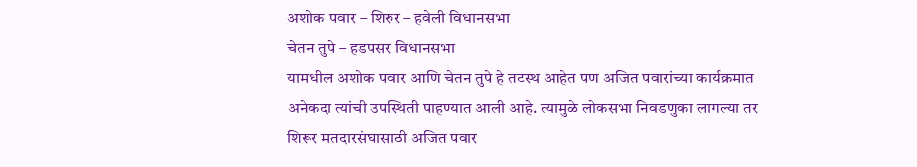अशोक पवार – शिरुर – हवेली विधानसभा
चेतन तुपे – हडपसर विधानसभा
यामधील अशोक पवार आणि चेतन तुपे हे तटस्थ आहेत पण अजित पवारांच्या कार्यक्रमात अनेकदा त्यांची उपस्थिती पाहण्यात आली आहे. त्यामुळे लोकसभा निवडणुका लागल्या तर शिरूर मतदारसंघासाठी अजित पवार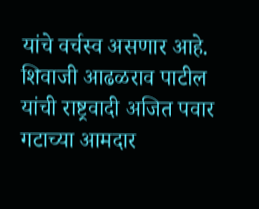यांचे वर्चस्व असणार आहे.
शिवाजी आढळराव पाटील यांची राष्ट्रवादी अजित पवार गटाच्या आमदार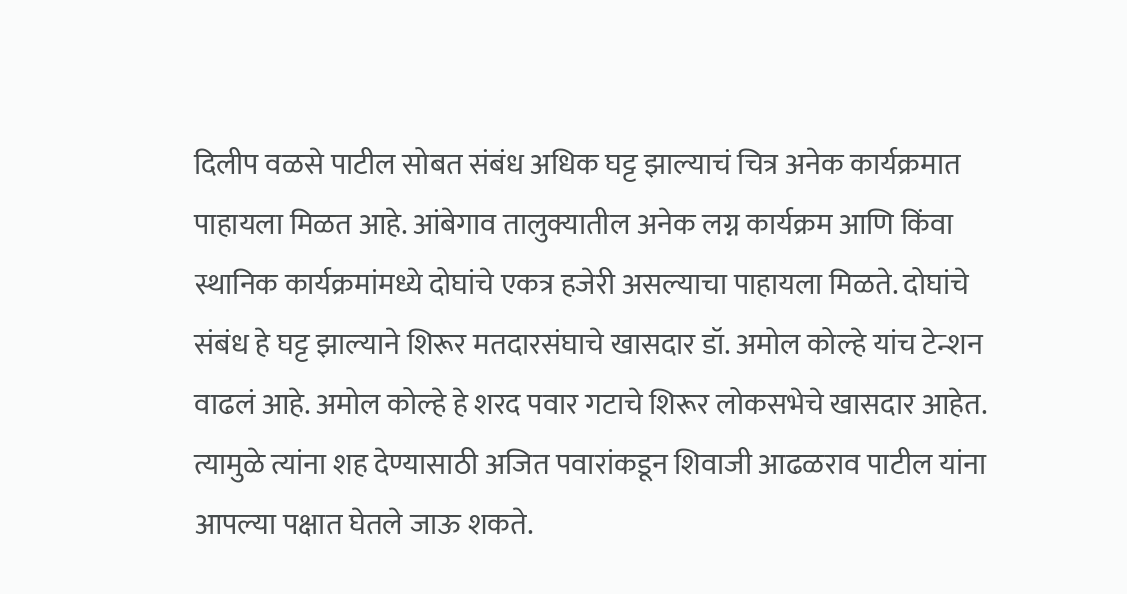दिलीप वळसे पाटील सोबत संबंध अधिक घट्ट झाल्याचं चित्र अनेक कार्यक्रमात पाहायला मिळत आहे. आंबेगाव तालुक्यातील अनेक लग्न कार्यक्रम आणि किंवा स्थानिक कार्यक्रमांमध्ये दोघांचे एकत्र हजेरी असल्याचा पाहायला मिळते. दोघांचे संबंध हे घट्ट झाल्याने शिरूर मतदारसंघाचे खासदार डॉ. अमोल कोल्हे यांच टेन्शन वाढलं आहे. अमोल कोल्हे हे शरद पवार गटाचे शिरूर लोकसभेचे खासदार आहेत. त्यामुळे त्यांना शह देण्यासाठी अजित पवारांकडून शिवाजी आढळराव पाटील यांना आपल्या पक्षात घेतले जाऊ शकते.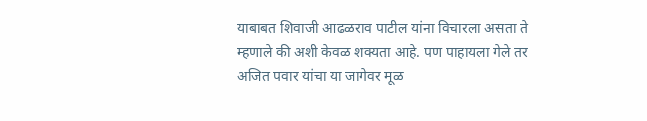याबाबत शिवाजी आढळराव पाटील यांना विचारला असता ते म्हणाले की अशी केवळ शक्यता आहे. पण पाहायला गेले तर अजित पवार यांचा या जागेवर मूळ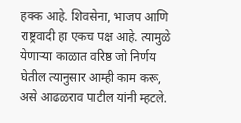हक्क आहे. शिवसेना, भाजप आणि राष्ट्रवादी हा एकच पक्ष आहे. त्यामुळे येणाऱ्या काळात वरिष्ठ जो निर्णय घेतील त्यानुसार आम्ही काम करू, असे आढळराव पाटील यांनी म्हटले.